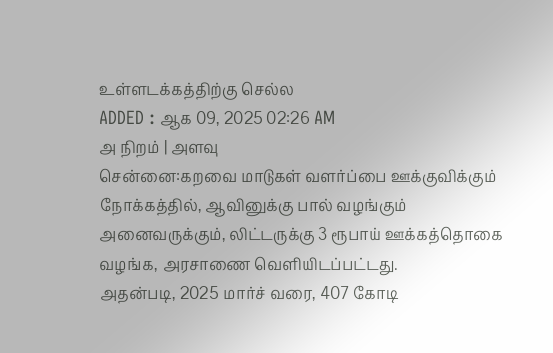உள்ளடக்கத்திற்கு செல்ல
ADDED : ஆக 09, 2025 02:26 AM
அ நிறம் | அளவு
சென்னை:கறவை மாடுகள் வளர்ப்பை ஊக்குவிக்கும் நோக்கத்தில், ஆவினுக்கு பால் வழங்கும் அனைவருக்கும், லிட்டருக்கு 3 ரூபாய் ஊக்கத்தொகை வழங்க, அரசாணை வெளியிடப்பட்டது.
அதன்படி, 2025 மார்ச் வரை, 407 கோடி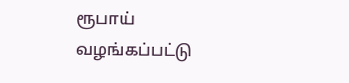ரூபாய் வழங்கப்பட்டு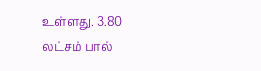உள்ளது. 3.80 லட்சம் பால்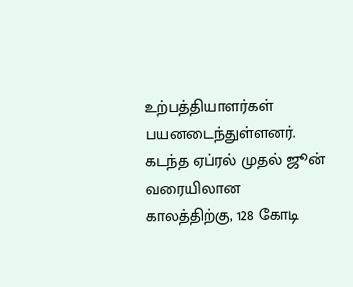உற்பத்தியாளர்கள் பயனடைந்துள்ளனர். கடந்த ஏப்ரல் முதல் ஜூன் வரையிலான காலத்திற்கு, 128 கோடி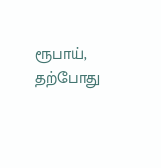ரூபாய், தற்போது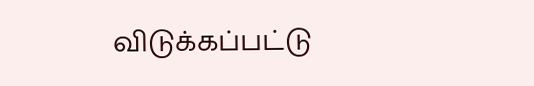விடுக்கப்பட்டு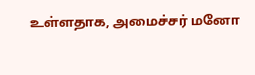உள்ளதாக, அமைச்சர் மனோ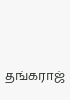தங்கராஜ்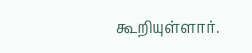கூறியுள்ளார்.